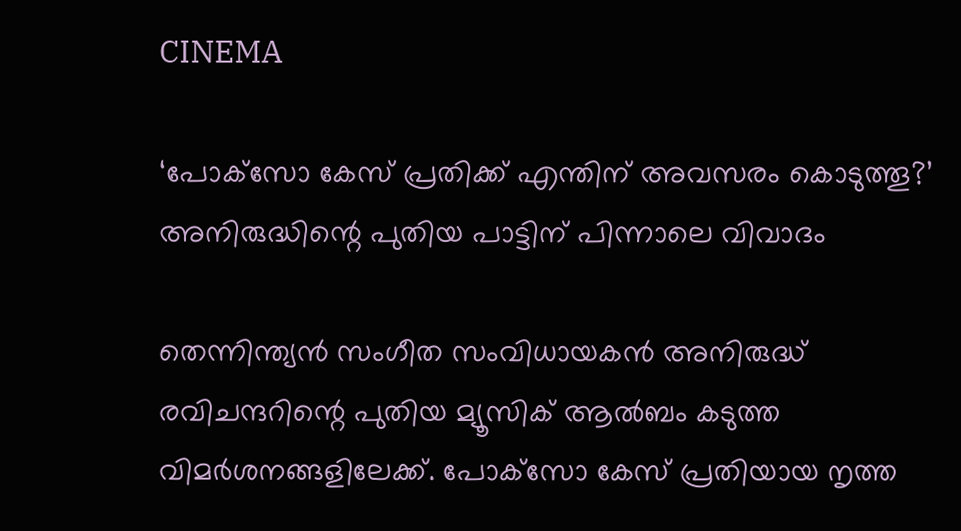CINEMA

‘പോക്‌സോ കേസ് പ്രതിക്ക് എന്തിന് അവസരം കൊടുത്തൂ?’ അനിരുദ്ധിന്റെ പുതിയ പാട്ടിന് പിന്നാലെ വിവാദം

തെന്നിന്ത്യൻ സംഗീത സംവിധായകൻ അനിരുദ്ധ് രവിചന്ദറിന്റെ പുതിയ മ്യൂസിക് ആൽബം കടുത്ത വിമർശനങ്ങളിലേക്ക്. പോക്‌സോ കേസ് പ്രതിയായ നൃത്ത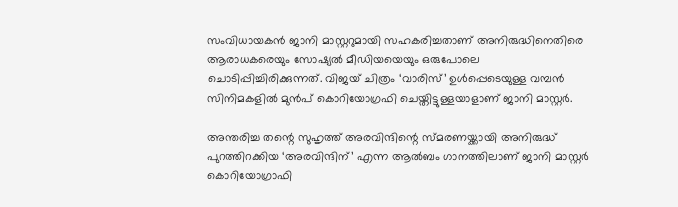സംവിധായകൻ ജാനി മാസ്റ്ററുമായി സഹകരിച്ചതാണ് അനിരുദ്ധിനെതിരെ ആരാധകരെയും സോഷ്യൽ മീഡിയയെയും ഒരുപോലെ ചൊടിപ്പിച്ചിരിക്കുന്നത്. വിജയ് ചിത്രം ‘വാരിസ്’ ഉൾപ്പെടെയുള്ള വമ്പൻ സിനിമകളിൽ മുൻപ് കൊറിയോഗ്രഫി ചെയ്തിട്ടുള്ളയാളാണ് ജാനി മാസ്റ്റർ.

അന്തരിച്ച തന്റെ സുഹൃത്ത് അരവിന്ദിന്റെ സ്മരണയ്ക്കായി അനിരുദ്ധ് പുറത്തിറക്കിയ ‘അരവിന്ദിന്’ എന്ന ആൽബം ഗാനത്തിലാണ് ജാനി മാസ്റ്റർ കൊറിയോഗ്രാഫി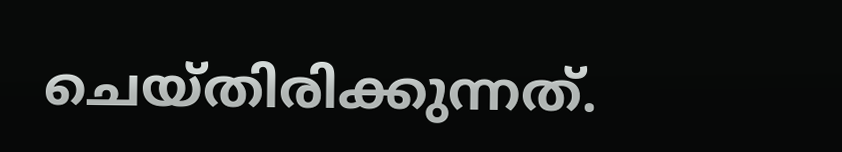ചെയ്തിരിക്കുന്നത്.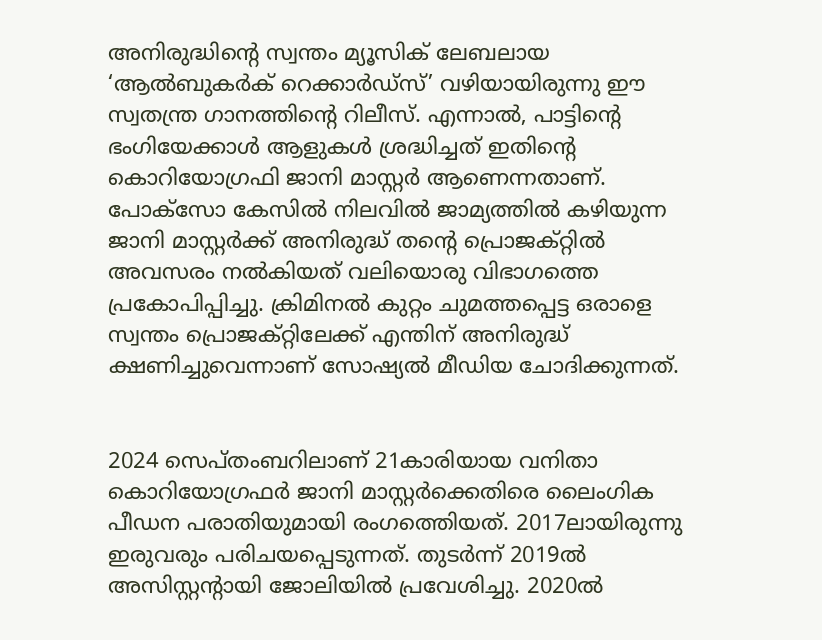അനിരുദ്ധിന്റെ സ്വന്തം മ്യൂസിക് ലേബലായ ‘ആൽബുകർക് റെക്കാർഡ്‌സ്’ വഴിയായിരുന്നു ഈ സ്വതന്ത്ര ഗാനത്തിന്റെ റിലീസ്. എന്നാൽ, പാട്ടിന്റെ ഭംഗിയേക്കാൾ ആളുകൾ ശ്രദ്ധിച്ചത് ഇതിന്റെ കൊറിയോഗ്രഫി ജാനി മാസ്റ്റർ ആണെന്നതാണ്. പോക്‌സോ കേസിൽ നിലവിൽ ജാമ്യത്തിൽ കഴിയുന്ന ജാനി മാസ്റ്റർക്ക് അനിരുദ്ധ് തന്റെ പ്രൊജക്‌റ്റിൽ അവസരം നൽകിയത് വലിയൊരു വിഭാഗത്തെ പ്രകോപിപ്പിച്ചു. ക്രിമിനൽ കുറ്റം ചുമത്തപ്പെട്ട ഒരാളെ സ്വന്തം പ്രൊജക്‌റ്റിലേക്ക് എന്തിന് അനിരുദ്ധ് ക്ഷണിച്ചുവെന്നാണ് സോഷ്യൽ മീഡിയ ചോദിക്കുന്നത്.


2024 സെപ്തംബറിലാണ് 21കാരിയായ വനിതാ കൊറിയോഗ്രഫർ ജാനി മാസ്റ്റർക്കെതിരെ ലൈംഗിക പീഡന പരാതിയുമായി രംഗത്തെിയത്. 2017ലായിരുന്നു ഇരുവരും പരിചയപ്പെടുന്നത്. തുടർന്ന് 2019ൽ അസിസ്റ്റന്റായി ജോലിയിൽ പ്രവേശിച്ചു. 2020ൽ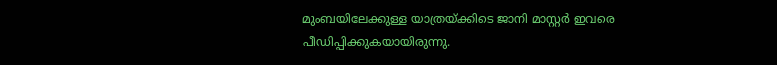മുംബയിലേക്കുള്ള യാത്രയ്ക്കിടെ ജാനി മാസ്റ്റർ ഇവരെ പീഡിപ്പിക്കുകയായിരുന്നു.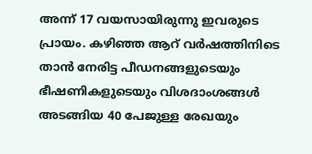അന്ന് 17 വയസായിരുന്നു ഇവരുടെ പ്രായം. കഴിഞ്ഞ ആറ് വർഷത്തിനിടെ താൻ നേരിട്ട പീഡനങ്ങളുടെയും ഭീഷണികളുടെയും വിശദാംശങ്ങൾ അടങ്ങിയ 40 പേജുള്ള രേഖയും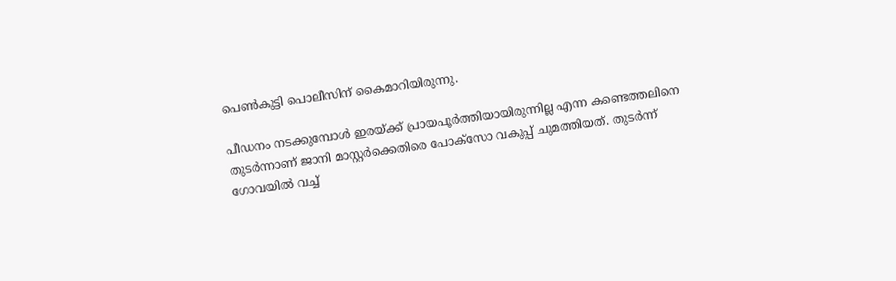പെൺകുട്ടി പൊലീസിന് കൈമാറിയിരുന്നു.

പീഡനം നടക്കുമ്പോൾ ഇരയ്ക്ക് പ്രായപൂർത്തിയായിരുന്നില്ല എന്ന കണ്ടെത്തലിനെ തുടർന്നാണ് ജാനി മാസ്റ്റർക്കെതിരെ പോക്‌സോ വകുപ്പ് ചുമത്തിയത്. തുടർന്ന് ഗോവയിൽ വച്ച്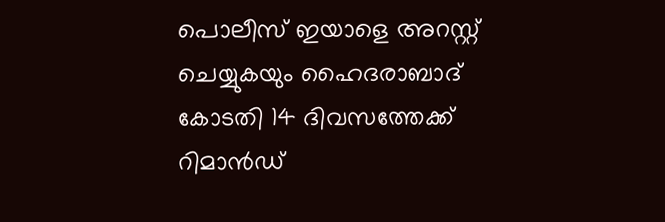പൊലീസ് ഇയാളെ അറസ്റ്റ് ചെയ്യുകയും ഹൈദരാബാദ് കോടതി 14 ദിവസത്തേക്ക് റിമാൻഡ്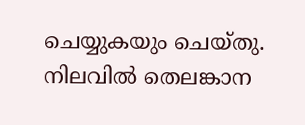ചെയ്യുകയും ചെയ്തു. നിലവിൽ തെലങ്കാന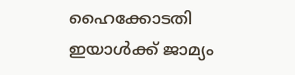ഹൈക്കോടതി ഇയാൾക്ക് ജാമ്യം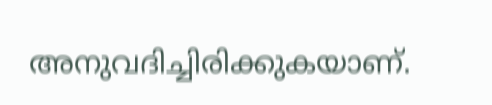അനുവദിച്ചിരിക്കുകയാണ്.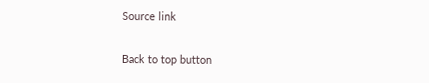Source link

Back to top button